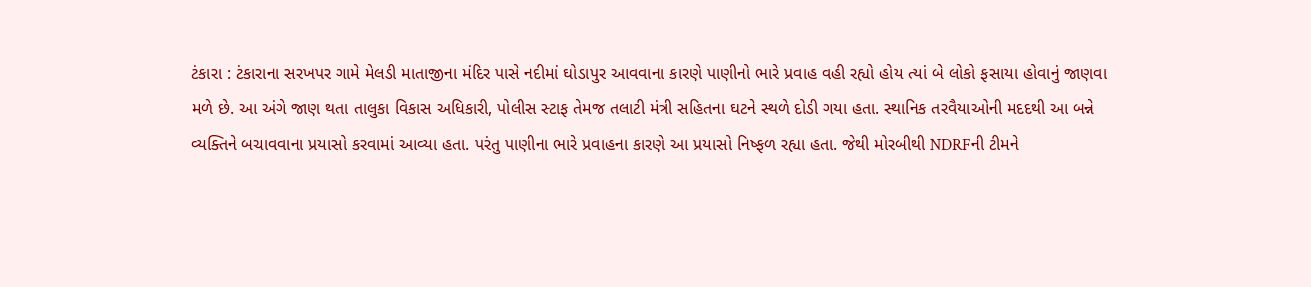ટંકારા : ટંકારાના સરખપર ગામે મેલડી માતાજીના મંદિર પાસે નદીમાં ઘોડાપુર આવવાના કારણે પાણીનો ભારે પ્રવાહ વહી રહ્યો હોય ત્યાં બે લોકો ફસાયા હોવાનું જાણવા મળે છે. આ અંગે જાણ થતા તાલુકા વિકાસ અધિકારી, પોલીસ સ્ટાફ તેમજ તલાટી મંત્રી સહિતના ઘટને સ્થળે દોડી ગયા હતા. સ્થાનિક તરવૈયાઓની મદદથી આ બન્ને વ્યક્તિને બચાવવાના પ્રયાસો કરવામાં આવ્યા હતા. પરંતુ પાણીના ભારે પ્રવાહના કારણે આ પ્રયાસો નિષ્ફળ રહ્યા હતા. જેથી મોરબીથી NDRFની ટીમને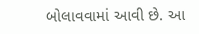બોલાવવામાં આવી છે. આ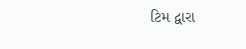ટિમ દ્વારા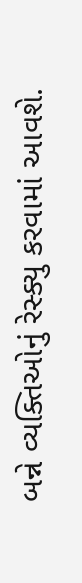બન્ને વ્યક્તિઓનું રેસ્ક્યુ કરવામાં આવશે.